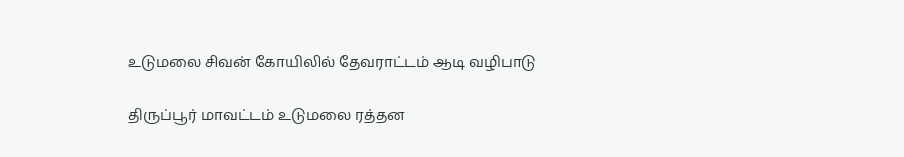உடுமலை சிவன் கோயிலில் தேவராட்டம் ஆடி வழிபாடு

திருப்பூர் மாவட்டம் உடுமலை ரத்தன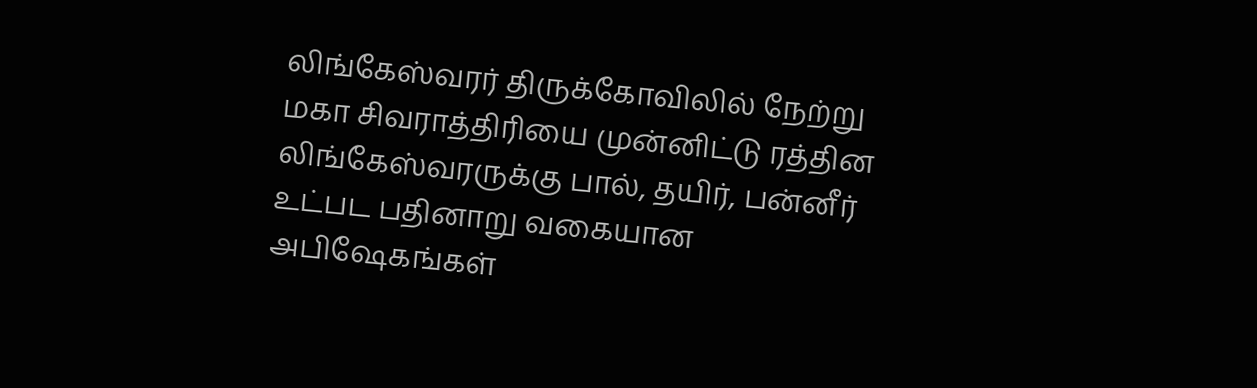லிங்கேஸ்வரர் திருக்கோவிலில் நேற்று மகா சிவராத்திரியை முன்னிட்டு ரத்தின லிங்கேஸ்வரருக்கு பால், தயிர், பன்னீர் உட்பட பதினாறு வகையான அபிஷேகங்கள்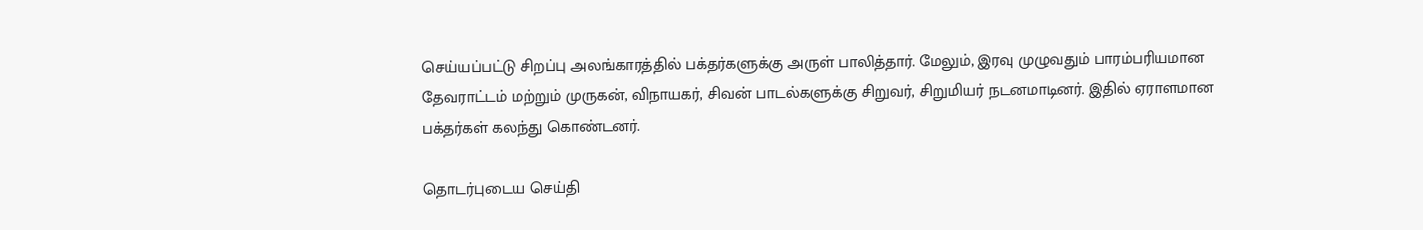செய்யப்பட்டு சிறப்பு அலங்காரத்தில் பக்தர்களுக்கு அருள் பாலித்தார். மேலும், இரவு முழுவதும் பாரம்பரியமான தேவராட்டம் மற்றும் முருகன், விநாயகர், சிவன் பாடல்களுக்கு சிறுவர், சிறுமியர் நடனமாடினர். இதில் ஏராளமான பக்தர்கள் கலந்து கொண்டனர்.

தொடர்புடைய செய்தி